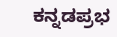ಕನ್ನಡಪ್ರಭ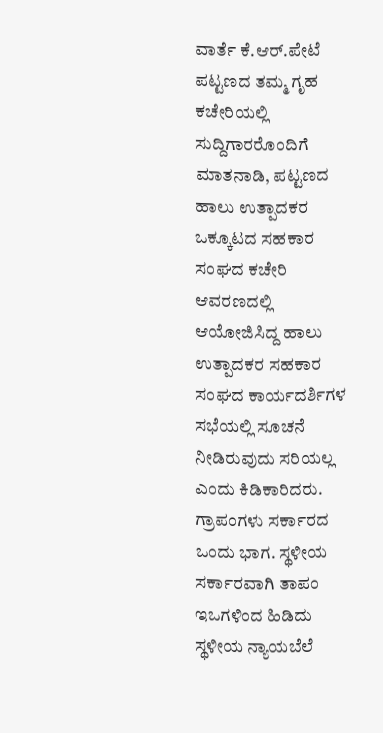ವಾರ್ತೆ ಕೆ.ಆರ್.ಪೇಟೆ
ಪಟ್ಟಣದ ತಮ್ಮ ಗೃಹ ಕಚೇರಿಯಲ್ಲಿ ಸುದ್ದಿಗಾರರೊಂದಿಗೆ ಮಾತನಾಡಿ, ಪಟ್ಟಣದ ಹಾಲು ಉತ್ಪಾದಕರ ಒಕ್ಕೂಟದ ಸಹಕಾರ ಸಂಘದ ಕಚೇರಿ ಆವರಣದಲ್ಲಿ ಆಯೋಜಿಸಿದ್ದ ಹಾಲು ಉತ್ಪಾದಕರ ಸಹಕಾರ ಸಂಘದ ಕಾರ್ಯದರ್ಶಿಗಳ ಸಭೆಯಲ್ಲಿ ಸೂಚನೆ ನೀಡಿರುವುದು ಸರಿಯಲ್ಲ ಎಂದು ಕಿಡಿಕಾರಿದರು.
ಗ್ರಾಪಂಗಳು ಸರ್ಕಾರದ ಒಂದು ಭಾಗ. ಸ್ಥಳೀಯ ಸರ್ಕಾರವಾಗಿ ತಾಪಂ ಇಒಗಳಿಂದ ಹಿಡಿದು ಸ್ಥಳೀಯ ನ್ಯಾಯಬೆಲೆ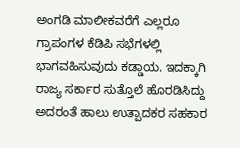ಅಂಗಡಿ ಮಾಲೀಕವರೆಗೆ ಎಲ್ಲರೂ ಗ್ರಾಪಂಗಳ ಕೆಡಿಪಿ ಸಭೆಗಳಲ್ಲಿ ಭಾಗವಹಿಸುವುದು ಕಡ್ಡಾಯ. ಇದಕ್ಕಾಗಿ ರಾಜ್ಯ ಸರ್ಕಾರ ಸುತ್ತೊಲೆ ಹೊರಡಿಸಿದ್ದು ಅದರಂತೆ ಹಾಲು ಉತ್ಪಾದಕರ ಸಹಕಾರ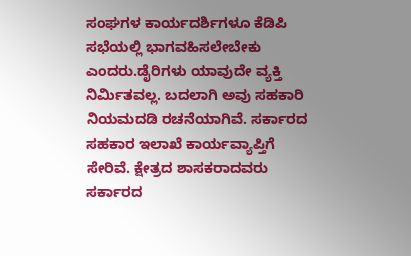ಸಂಘಗಳ ಕಾರ್ಯದರ್ಶಿಗಳೂ ಕೆಡಿಪಿ ಸಭೆಯಲ್ಲಿ ಭಾಗವಹಿಸಲೇಬೇಕು ಎಂದರು.ಡೈರಿಗಳು ಯಾವುದೇ ವ್ಯಕ್ತಿ ನಿರ್ಮಿತವಲ್ಲ. ಬದಲಾಗಿ ಅವು ಸಹಕಾರಿ ನಿಯಮದಡಿ ರಚನೆಯಾಗಿವೆ. ಸರ್ಕಾರದ ಸಹಕಾರ ಇಲಾಖೆ ಕಾರ್ಯವ್ಯಾಪ್ತಿಗೆ ಸೇರಿವೆ. ಕ್ಷೇತ್ರದ ಶಾಸಕರಾದವರು ಸರ್ಕಾರದ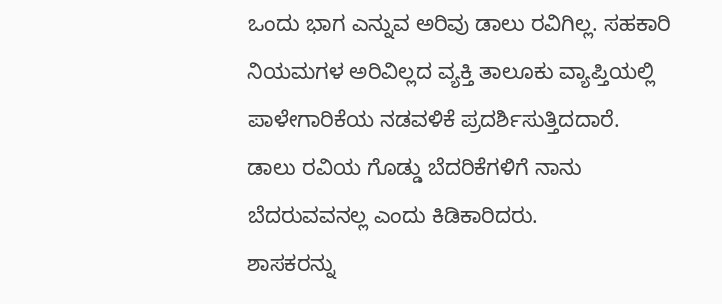ಒಂದು ಭಾಗ ಎನ್ನುವ ಅರಿವು ಡಾಲು ರವಿಗಿಲ್ಲ. ಸಹಕಾರಿ ನಿಯಮಗಳ ಅರಿವಿಲ್ಲದ ವ್ಯಕ್ತಿ ತಾಲೂಕು ವ್ಯಾಪ್ತಿಯಲ್ಲಿ ಪಾಳೇಗಾರಿಕೆಯ ನಡವಳಿಕೆ ಪ್ರದರ್ಶಿಸುತ್ತಿದದಾರೆ. ಡಾಲು ರವಿಯ ಗೊಡ್ಡು ಬೆದರಿಕೆಗಳಿಗೆ ನಾನು ಬೆದರುವವನಲ್ಲ ಎಂದು ಕಿಡಿಕಾರಿದರು.
ಶಾಸಕರನ್ನು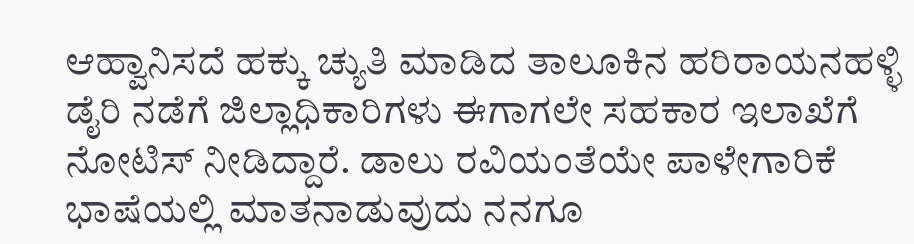ಆಹ್ವಾನಿಸದೆ ಹಕ್ಕು ಚ್ಯುತಿ ಮಾಡಿದ ತಾಲೂಕಿನ ಹರಿರಾಯನಹಳ್ಳಿ ಡೈರಿ ನಡೆಗೆ ಜಿಲ್ಲಾಧಿಕಾರಿಗಳು ಈಗಾಗಲೇ ಸಹಕಾರ ಇಲಾಖೆಗೆ ನೋಟಿಸ್ ನೀಡಿದ್ದಾರೆ. ಡಾಲು ರವಿಯಂತೆಯೇ ಪಾಳೇಗಾರಿಕೆ ಭಾಷೆಯಲ್ಲಿ ಮಾತನಾಡುವುದು ನನಗೂ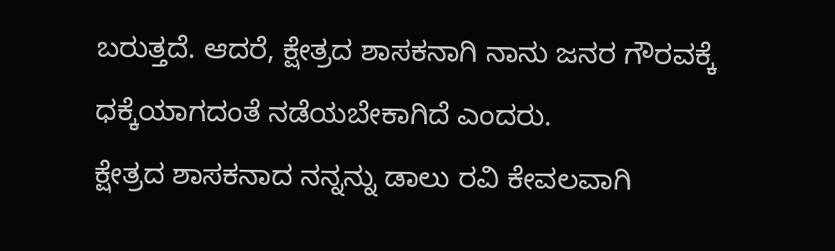ಬರುತ್ತದೆ. ಆದರೆ, ಕ್ಷೇತ್ರದ ಶಾಸಕನಾಗಿ ನಾನು ಜನರ ಗೌರವಕ್ಕೆ ಧಕ್ಕೆಯಾಗದಂತೆ ನಡೆಯಬೇಕಾಗಿದೆ ಎಂದರು.
ಕ್ಷೇತ್ರದ ಶಾಸಕನಾದ ನನ್ನನ್ನು ಡಾಲು ರವಿ ಕೇವಲವಾಗಿ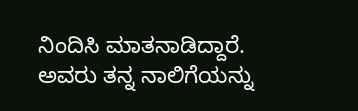ನಿಂದಿಸಿ ಮಾತನಾಡಿದ್ದಾರೆ. ಅವರು ತನ್ನ ನಾಲಿಗೆಯನ್ನು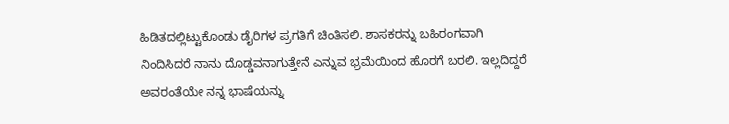ಹಿಡಿತದಲ್ಲಿಟ್ಟುಕೊಂಡು ಡೈರಿಗಳ ಪ್ರಗತಿಗೆ ಚಿಂತಿಸಲಿ. ಶಾಸಕರನ್ನು ಬಹಿರಂಗವಾಗಿ ನಿಂದಿಸಿದರೆ ನಾನು ದೊಡ್ಡವನಾಗುತ್ತೇನೆ ಎನ್ನುವ ಭ್ರಮೆಯಿಂದ ಹೊರಗೆ ಬರಲಿ. ಇಲ್ಲದಿದ್ದರೆ ಅವರಂತೆಯೇ ನನ್ನ ಭಾಷೆಯನ್ನು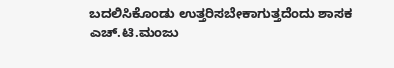ಬದಲಿಸಿಕೊಂಡು ಉತ್ತರಿಸಬೇಕಾಗುತ್ತದೆಂದು ಶಾಸಕ ಎಚ್.ಟಿ.ಮಂಜು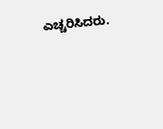ಎಚ್ಚರಿಸಿದರು.